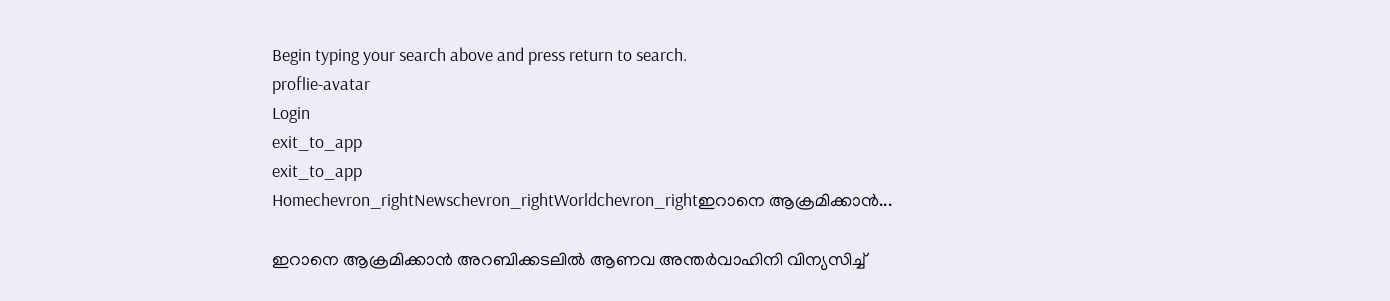Begin typing your search above and press return to search.
proflie-avatar
Login
exit_to_app
exit_to_app
Homechevron_rightNewschevron_rightWorldchevron_rightഇറാനെ ആക്രമിക്കാൻ...

ഇറാനെ ആക്രമിക്കാൻ അറബിക്കടലിൽ ആണവ അന്തർവാഹിനി വിന്യസിച്ച്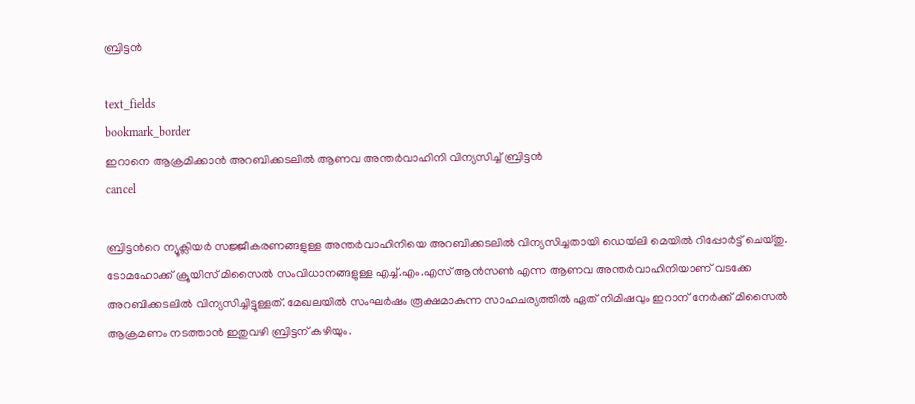ബ്രിട്ടന്‍

text_fields
bookmark_border
ഇറാനെ ആക്രമിക്കാൻ അറബിക്കടലിൽ ആണവ അന്തർവാഹിനി വിന്യസിച്ച് ബ്രിട്ടന്‍
cancel

ബ്രിട്ടന്‍റെ ന്യൂക്ലിയർ സജ്ജീകരണങ്ങളുള്ള അന്തർവാഹിനിയെ അറബിക്കടലിൽ വിന്യസിച്ചതായി ഡെയ്‍ലി മെയിൽ റിപ്പോർട്ട് ചെയ്തു. ടോമഹോക്ക് ക്രൂയിസ് മിസൈൽ സംവിധാനങ്ങളുള്ള എച്ച്.എം.എസ് ആൻസൺ എന്ന ആണവ അന്തർവാഹിനിയാണ് വടക്കേ അറബിക്കടലിൽ വിന്യസിച്ചിട്ടുള്ളത്. മേഖലയിൽ സംഘർഷം രൂക്ഷമാകുന്ന സാഹചര്യത്തിൽ ഏത് നിമിഷവും ഇറാന് നേർക്ക് മിസൈൽ ആക്രമണം നടത്താൻ ഇതുവഴി ബ്രിട്ടന് കഴിയും.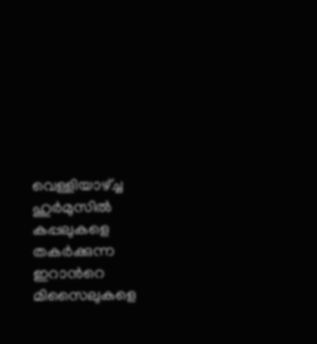വെള്ളിയാഴ്ച്ച ഹുർമുസിൽ കപ്പലുകളെ തകർക്കുന്ന ഇറാന്‍റെ മിസൈലുകളെ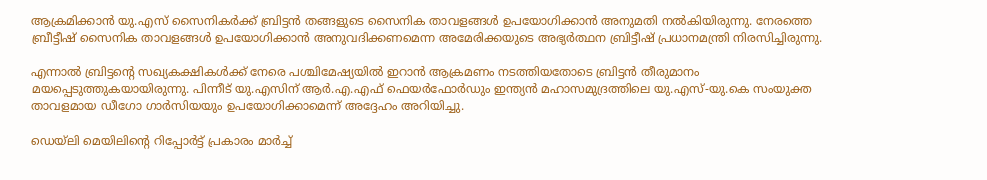ആക്രമിക്കാൻ യു.എസ് സൈനികർക്ക് ബ്രിട്ടൻ തങ്ങളുടെ സൈനിക താവളങ്ങൾ ഉപയോഗിക്കാൻ അനുമതി നൽകിയിരുന്നു. നേരത്തെ ബ്രീട്ടീഷ് സൈനിക താവളങ്ങൾ ഉപയോഗിക്കാൻ അനുവദിക്കണമെന്ന അമേരിക്കയുടെ അഭ്യർത്ഥന ബ്രിട്ടീഷ് പ്രധാനമന്ത്രി നിരസിച്ചിരുന്നു.

എന്നാൽ ബ്രിട്ടന്‍റെ സഖ്യകക്ഷികൾക്ക് നേരെ പശ്ചിമേഷ്യയിൽ ഇറാൻ ആക്രമണം നടത്തിയതോടെ ബ്രിട്ടൻ തീരുമാനം മയപ്പെടുത്തുകയായിരുന്നു. പിന്നീട് യു.എസിന് ആർ.എ.എഫ് ഫെയർഫോർഡും ഇന്ത്യൻ മഹാസമുദ്രത്തിലെ യു.എസ്-യു.കെ സംയുക്ത താവളമായ ഡീഗോ ഗാർസിയയും ഉപയോഗിക്കാമെന്ന് അദ്ദേഹം അറിയിച്ചു.

ഡെയ്‌ലി മെയിലിന്റെ റിപ്പോർട്ട് പ്രകാരം മാർച്ച്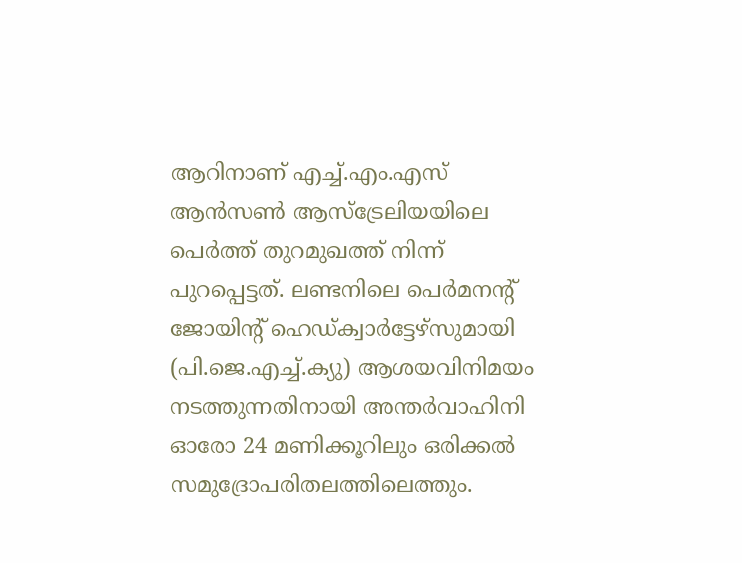ആറിനാണ് എച്ച്.എം.എസ് ആൻസൺ ആസ്‌ട്രേലിയയിലെ പെർത്ത് തുറമുഖത്ത് നിന്ന് പുറപ്പെട്ടത്. ലണ്ടനിലെ പെർമനന്റ് ജോയിന്റ് ഹെഡ്ക്വാർട്ടേഴ്‌സുമായി (പി.ജെ.എച്ച്.ക്യു) ആശയവിനിമയം നടത്തുന്നതിനായി അന്തർവാഹിനി ഓരോ 24 മണിക്കൂറിലും ഒരിക്കൽ സമുദ്രോപരിതലത്തിലെത്തും.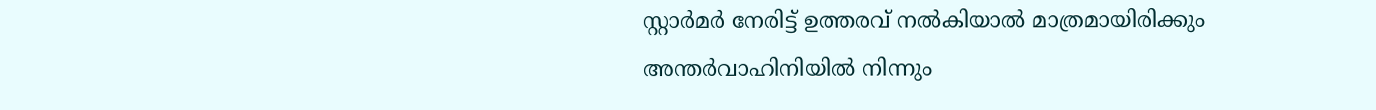സ്റ്റാർമർ നേരിട്ട് ഉത്തരവ് നൽകിയാൽ മാത്രമായിരിക്കും അന്തർവാഹിനിയിൽ നിന്നും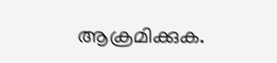ആക്രമിക്കുക.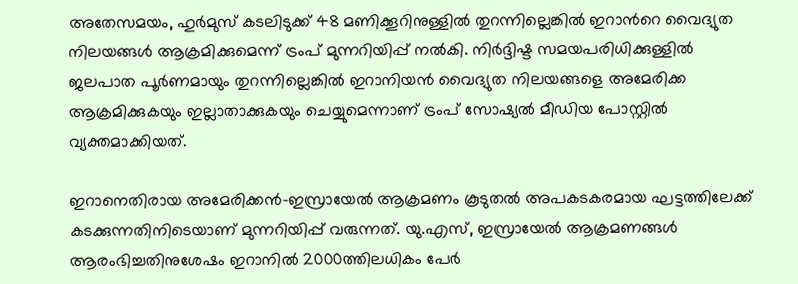അതേസമയം, ഹുർമുസ് കടലിടുക്ക് 48 മണിക്കൂറിനുള്ളിൽ തുറന്നില്ലെങ്കിൽ ഇറാന്‍റെ വൈദ്യുത നിലയങ്ങൾ ആക്രമിക്കുമെന്ന് ട്രംപ് മുന്നറിയിപ്പ് നൽകി. നിർദ്ദിഷ്ട സമയപരിധിക്കുള്ളിൽ ജലപാത പൂർണമായും തുറന്നില്ലെങ്കിൽ ഇറാനിയൻ വൈദ്യുത നിലയങ്ങളെ അമേരിക്ക ആക്രമിക്കുകയും ഇല്ലാതാക്കുകയും ചെയ്യുമെന്നാണ് ട്രംപ് സോഷ്യൽ മീഡിയ പോസ്റ്റിൽ വ്യക്തമാക്കിയത്.

ഇറാനെതിരായ അമേരിക്കൻ-ഇസ്രായേൽ ആക്രമണം കൂടുതൽ അപകടകരമായ ഘട്ടത്തിലേക്ക് കടക്കുന്നതിനിടെയാണ് മുന്നറിയിപ്പ് വരുന്നത്. യു.എസ്, ഇസ്രായേൽ ആക്രമണങ്ങൾ ആരംഭിച്ചതിനുശേഷം ഇറാനിൽ 2000ത്തിലധികം പേർ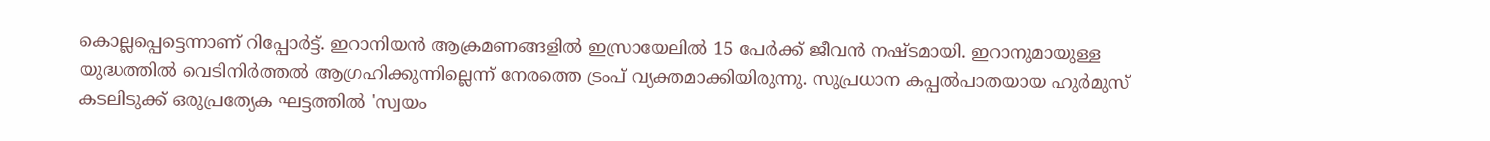കൊല്ലപ്പെട്ടെന്നാണ് റിപ്പോർട്ട്. ഇറാനിയൻ ആക്രമണങ്ങളിൽ ഇസ്രായേലിൽ 15 പേർക്ക് ജീവൻ നഷ്ടമായി. ഇറാനുമായുള്ള യുദ്ധത്തിൽ വെടിനിർത്തൽ ആഗ്രഹിക്കുന്നില്ലെന്ന് നേരത്തെ ട്രംപ് വ്യക്തമാക്കിയിരുന്നു. സുപ്രധാന കപ്പൽപാതയായ ഹുർമുസ് കടലിടുക്ക് ഒരുപ്രത്യേക ഘട്ടത്തിൽ 'സ്വയം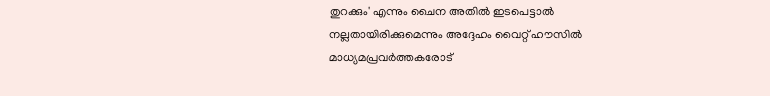തുറക്കും' എന്നും ചൈന അതിൽ ഇടപെട്ടാൽ നല്ലതായിരിക്കുമെന്നും അദ്ദേഹം വൈറ്റ് ഹൗസിൽ മാധ്യമപ്രവർത്തകരോട്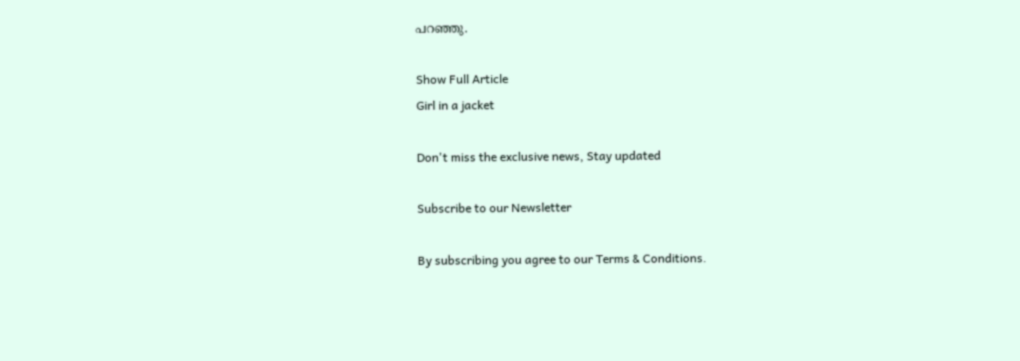പറഞ്ഞു.

Show Full Article
Girl in a jacket

Don't miss the exclusive news, Stay updated

Subscribe to our Newsletter

By subscribing you agree to our Terms & Conditions.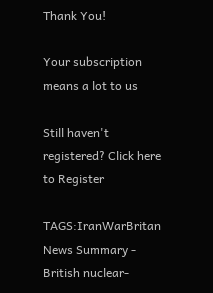Thank You!

Your subscription means a lot to us

Still haven't registered? Click here to Register

TAGS:IranWarBritan
News Summary - British nuclear-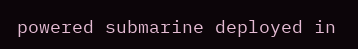powered submarine deployed in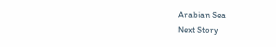Arabian Sea
Next Story